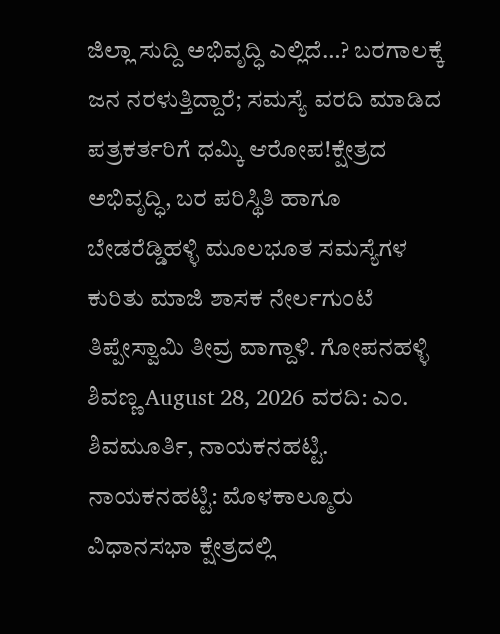ಜಿಲ್ಲಾ ಸುದ್ದಿ ಅಭಿವೃದ್ಧಿ ಎಲ್ಲಿದೆ…? ಬರಗಾಲಕ್ಕೆ ಜನ ನರಳುತ್ತಿದ್ದಾರೆ; ಸಮಸ್ಯೆ ವರದಿ ಮಾಡಿದ ಪತ್ರಕರ್ತರಿಗೆ ಧಮ್ಕಿ ಆರೋಪ!ಕ್ಷೇತ್ರದ ಅಭಿವೃದ್ಧಿ, ಬರ ಪರಿಸ್ಥಿತಿ ಹಾಗೂ ಬೇಡರೆಡ್ಡಿಹಳ್ಳಿ ಮೂಲಭೂತ ಸಮಸ್ಯೆಗಳ ಕುರಿತು ಮಾಜಿ ಶಾಸಕ ನೇರ್ಲಗುಂಟೆ ತಿಪ್ಪೇಸ್ವಾಮಿ ತೀವ್ರ ವಾಗ್ದಾಳಿ. ಗೋಪನಹಳ್ಳಿ ಶಿವಣ್ಣ August 28, 2026 ವರದಿ: ಎಂ. ಶಿವಮೂರ್ತಿ, ನಾಯಕನಹಟ್ಟಿ. ನಾಯಕನಹಟ್ಟಿ: ಮೊಳಕಾಲ್ಮೂರು ವಿಧಾನಸಭಾ ಕ್ಷೇತ್ರದಲ್ಲಿ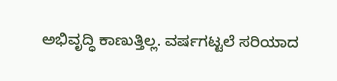ಅಭಿವೃದ್ಧಿ ಕಾಣುತ್ತಿಲ್ಲ. ವರ್ಷಗಟ್ಟಲೆ ಸರಿಯಾದ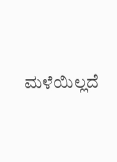ಮಳೆಯಿಲ್ಲದೆ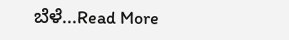ಬೆಳೆ...Read More